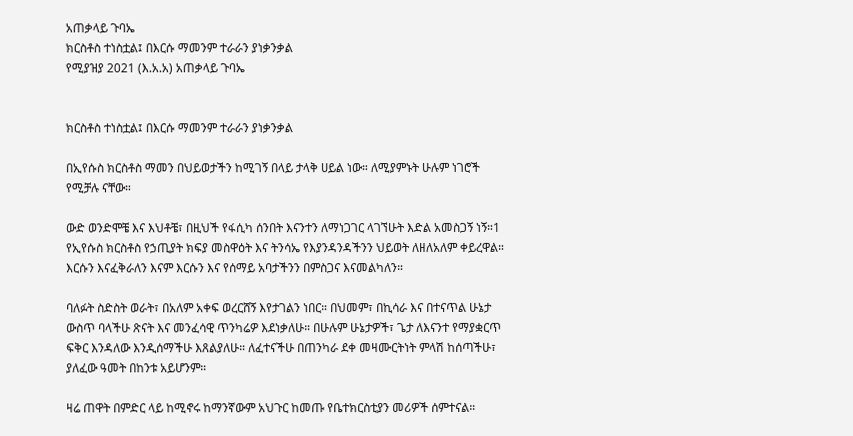አጠቃላይ ጉባኤ
ክርስቶስ ተነስቷል፤ በእርሱ ማመንም ተራራን ያነቃንቃል
የሚያዝያ 2021 (እ.አ.አ) አጠቃላይ ጉባኤ


ክርስቶስ ተነስቷል፤ በእርሱ ማመንም ተራራን ያነቃንቃል

በኢየሱስ ክርስቶስ ማመን በህይወታችን ከሚገኝ በላይ ታላቅ ሀይል ነው። ለሚያምኑት ሁሉም ነገሮች የሚቻሉ ናቸው።

ውድ ወንድሞቼ እና እህቶቼ፣ በዚህች የፋሲካ ሰንበት እናንተን ለማነጋገር ላገኘሁት እድል አመስጋኝ ነኝ።1 የኢየሱስ ክርስቶስ የኃጢያት ክፍያ መስዋዕት እና ትንሳኤ የእያንዳንዳችንን ህይወት ለዘለአለም ቀይረዋል። እርሱን እናፈቅራለን እናም እርሱን እና የሰማይ አባታችንን በምስጋና እናመልካለን።

ባለፉት ስድስት ወራት፣ በአለም አቀፍ ወረርሸኝ እየታገልን ነበር። በህመም፣ በኪሳራ እና በተናጥል ሁኔታ ውስጥ ባላችሁ ጽናት እና መንፈሳዊ ጥንካሬዎ እደነቃለሁ። በሁሉም ሁኔታዎች፣ ጌታ ለእናንተ የማያቋርጥ ፍቅር እንዳለው እንዲሰማችሁ እጸልያለሁ። ለፈተናችሁ በጠንካራ ደቀ መዛሙርትነት ምላሽ ከሰጣችሁ፣ ያለፈው ዓመት በከንቱ አይሆንም።

ዛሬ ጠዋት በምድር ላይ ከሚኖሩ ከማንኛውም አህጉር ከመጡ የቤተክርስቲያን መሪዎች ሰምተናል።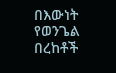በእውነት የወንጌል በረከቶች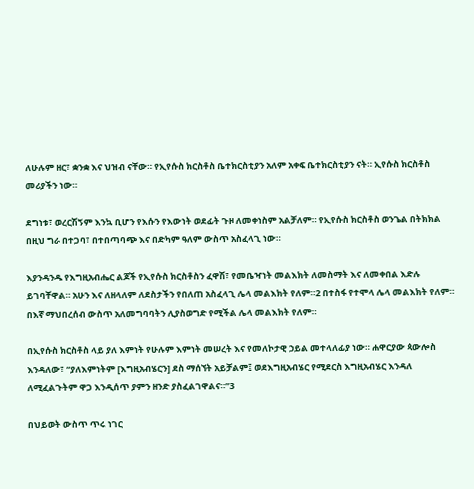ለሁሉም ዘር፣ ቋንቋ እና ህዝብ ናቸው። የኢየሱስ ክርስቶስ ቤተክርስቲያን አለም አቀፍ ቤተክርስቲያን ናት። ኢየሱስ ክርስቶስ መሪያችን ነው።

ደግነቱ፣ ወረርሽኝም እንኳ ቢሆን የእሱን የእውነት ወደፊት ጉዞ ለመቀነስም አልቻለም። የኢየሱስ ክርስቶስ ወንጌል በትክክል በዚህ ግራ በተጋባ፣ በተበጣባጭ እና በድካም ዓለም ውስጥ አስፈላጊ ነው።

እያንዳንዱ የእግዚአብሔር ልጆች የኢየሱስ ክርስቶስን ፈዋሽ፣ የመቤዣነት መልእክት ለመስማት እና ለመቀበል እድሉ ይገባቸዋል። አሁን እና ለዘላለም ለደስታችን የበለጠ አስፈላጊ ሌላ መልእክት የለም።2 በተስፋ የተሞላ ሌላ መልእክት የለም። በእኛ ማህበረሰብ ውስጥ አለመግባባትን ሊያስወግድ የሚችል ሌላ መልእክት የለም።

በኢየሱስ ክርስቶስ ላይ ያለ እምነት የሁሉም እምነት መሠረት እና የመለኮታዊ ኃይል መተላለፊያ ነው። ሐዋርያው ጳውሎስ እንዳለው፣ “ያለእምነትም [እግዚአብሄርን] ደስ ማሰኘት አይቻልም፤ ወደእግዚአብሄር የሚደርስ እግዚአብሄር እንዳለ ለሚፈልጉትም ዋጋ እንዲሰጥ ያምን ዘንድ ያስፈልገዋልና።”3

በህይወት ውስጥ ጥሩ ነገር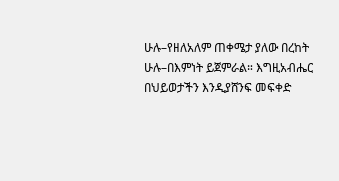ሁሉ–የዘለአለም ጠቀሜታ ያለው በረከት ሁሉ–በእምነት ይጀምራል። እግዚአብሔር በህይወታችን እንዲያሸንፍ መፍቀድ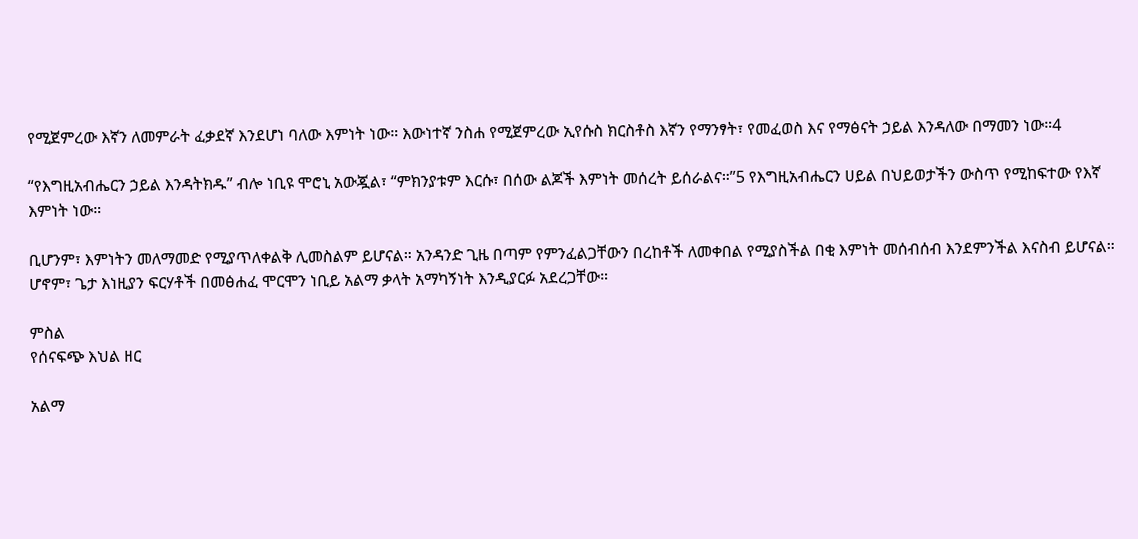የሚጀምረው እኛን ለመምራት ፈቃደኛ እንደሆነ ባለው እምነት ነው። እውነተኛ ንስሐ የሚጀምረው ኢየሱስ ክርስቶስ እኛን የማንፃት፣ የመፈወስ እና የማፅናት ኃይል እንዳለው በማመን ነው።4

“የእግዚአብሔርን ኃይል እንዳትክዱ” ብሎ ነቢዩ ሞሮኒ አውጇል፣ “ምክንያቱም እርሱ፣ በሰው ልጆች እምነት መሰረት ይሰራልና።”5 የእግዚአብሔርን ሀይል በህይወታችን ውስጥ የሚከፍተው የእኛ እምነት ነው።

ቢሆንም፣ እምነትን መለማመድ የሚያጥለቀልቅ ሊመስልም ይሆናል። አንዳንድ ጊዜ በጣም የምንፈልጋቸውን በረከቶች ለመቀበል የሚያስችል በቂ እምነት መሰብሰብ እንደምንችል እናስብ ይሆናል። ሆኖም፣ ጌታ እነዚያን ፍርሃቶች በመፅሐፈ ሞርሞን ነቢይ አልማ ቃላት አማካኝነት እንዲያርፉ አደረጋቸው።

ምስል
የሰናፍጭ እህል ዘር

አልማ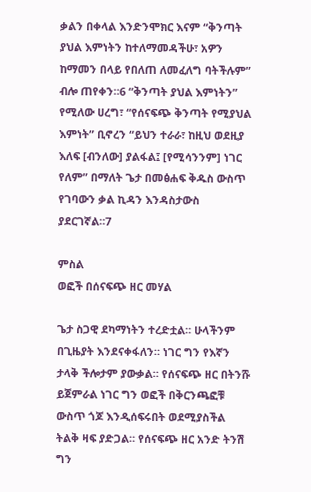ቃልን በቀላል እንድንሞክር እናም “ቅንጣት ያህል እምነትን ከተለማመዳችሁ፣ አዎን ከማመን በላይ የበለጠ ለመፈለግ ባትችሉም” ብሎ ጠየቀን።6 “ቅንጣት ያህል እምነትን” የሚለው ሀረግ፣ “የሰናፍጭ ቅንጣት የሚያህል እምነት” ቢኖረን “ይህን ተራራ፣ ከዚህ ወደዚያ እለፍ [ብንለው] ያልፋል፤ [የሚሳንንም] ነገር የለም” በማለት ጌታ በመፅሐፍ ቅዱስ ውስጥ የገባውን ቃል ኪዳን እንዳስታውስ ያደርገኛል።7

ምስል
ወፎች በሰናፍጭ ዘር መሃል

ጌታ ስጋዊ ደካማነትን ተረድቷል። ሁላችንም በጊዜያት እንደናቀፋለን። ነገር ግን የእኛን ታላቅ ችሎታም ያውቃል። የሰናፍጭ ዘር በትንሹ ይጀምራል ነገር ግን ወፎች በቅርንጫፎቹ ውስጥ ጎጆ እንዲሰፍሩበት ወደሚያስችል ትልቅ ዛፍ ያድጋል። የሰናፍጭ ዘር አንድ ትንሽ ግን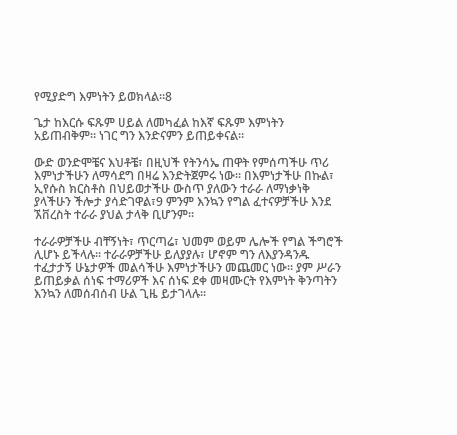የሚያድግ እምነትን ይወክላል።8

ጌታ ከእርሱ ፍጹም ሀይል ለመካፈል ከእኛ ፍጹም እምነትን አይጠብቅም። ነገር ግን እንድናምን ይጠይቀናል።

ውድ ወንድሞቼና እህቶቼ፣ በዚህች የትንሳኤ ጠዋት የምሰጣችሁ ጥሪ እምነታችሁን ለማሳደግ በዛሬ እንድትጀምሩ ነው። በእምነታችሁ በኩል፣ ኢየሱስ ክርስቶስ በህይወታችሁ ውስጥ ያለውን ተራራ ለማነቃነቅ ያላችሁን ችሎታ ያሳድገዋል፣9 ምንም እንኳን የግል ፈተናዎቻችሁ እንደ ኧቨረስት ተራራ ያህል ታላቅ ቢሆንም።

ተራራዎቻችሁ ብቸኝነት፣ ጥርጣሬ፣ ህመም ወይም ሌሎች የግል ችግሮች ሊሆኑ ይችላሉ። ተራራዎቻችሁ ይለያያሉ፣ ሆኖም ግን ለእያንዳንዱ ተፈታታኝ ሁኔታዎች መልሳችሁ እምነታችሁን መጨመር ነው። ያም ሥራን ይጠይቃል ሰነፍ ተማሪዎች እና ሰነፍ ደቀ መዛሙርት የእምነት ቅንጣትን እንኳን ለመሰብሰብ ሁል ጊዜ ይታገላሉ።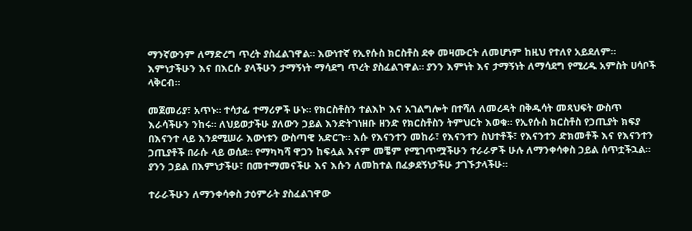ማንኛውንም ለማድረግ ጥረት ያስፈልገዋል። እውነተኛ የኢየሱስ ክርስቶስ ደቀ መዛሙርት ለመሆነም ከዚህ የተለየ አይደለም። እምነታችሁን እና በእርሱ ያላችሁን ታማኝነት ማሳደግ ጥረት ያስፈልገዋል። ያንን እምነት እና ታማኝነት ለማሳደግ የሚረዱ አምስት ሀሳቦች ላቅርብ።

መጀመሪያ፣ አጥኑ። ተሳታፊ ተማሪዎች ሁኑ። የክርስቶስን ተልእኮ እና አገልግሎት በተሻለ ለመረዳት በቅዱሳት መጻህፍት ውስጥ እራሳችሁን ንከሩ። ለህይወታችሁ ያለውን ኃይል እንድትገነዘቡ ዘንድ የክርስቶስን ትምህርት እወቁ። የኢየሱስ ክርስቶስ የኃጢያት ክፍያ በእናንተ ላይ እንደሚሠራ እውነቱን ውስጣዊ አድርጉ። እሱ የእናንተን መከራ፣ የእናንተን ስህተቶች፣ የእናንተን ድክመቶች እና የእናንተን ኃጢያቶች በራሱ ላይ ወሰደ። የማካካሻ ዋጋን ከፍሏል እናም መቼም የሚገጥሟችሁን ተራራዎች ሁሉ ለማንቀሳቀስ ኃይል ሰጥቷችኋል። ያንን ኃይል በእምነታችሁ፣ በመተማመናችሁ እና እሱን ለመከተል በፈቃደኝነታችሁ ታገኙታላችሁ።

ተራራችሁን ለማንቀሳቀስ ታዕምራት ያስፈልገዋው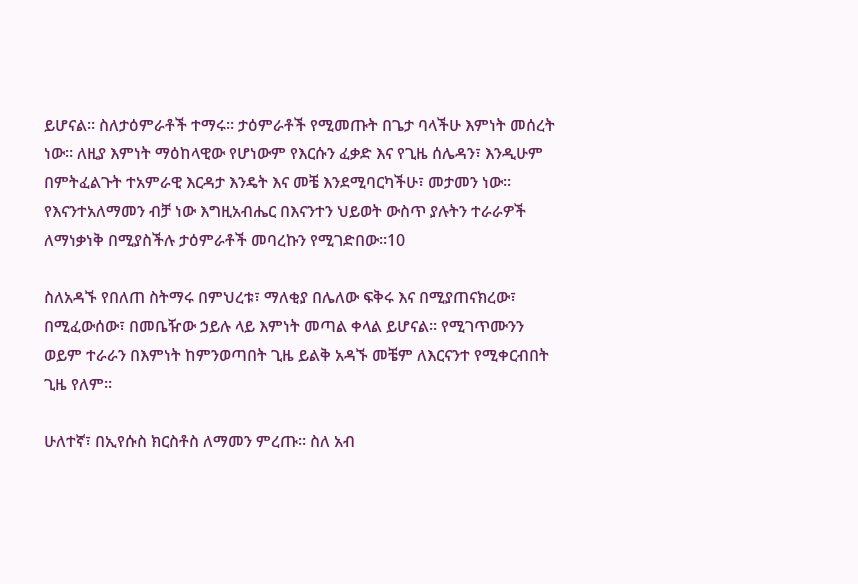ይሆናል። ስለታዕምራቶች ተማሩ። ታዕምራቶች የሚመጡት በጌታ ባላችሁ እምነት መሰረት ነው። ለዚያ እምነት ማዕከላዊው የሆነውም የእርሱን ፈቃድ እና የጊዜ ሰሌዳን፣ እንዲሁም በምትፈልጉት ተአምራዊ እርዳታ እንዴት እና መቼ እንደሚባርካችሁ፣ መታመን ነው። የእናንተአለማመን ብቻ ነው እግዚአብሔር በእናንተን ህይወት ውስጥ ያሉትን ተራራዎች ለማነቃነቅ በሚያስችሉ ታዕምራቶች መባረኩን የሚገድበው።10

ስለአዳኙ የበለጠ ስትማሩ በምህረቱ፣ ማለቂያ በሌለው ፍቅሩ እና በሚያጠናክረው፣ በሚፈውሰው፣ በመቤዥው ኃይሉ ላይ እምነት መጣል ቀላል ይሆናል። የሚገጥሙንን ወይም ተራራን በእምነት ከምንወጣበት ጊዜ ይልቅ አዳኙ መቼም ለእርናንተ የሚቀርብበት ጊዜ የለም።

ሁለተኛ፣ በኢየሱስ ክርስቶስ ለማመን ምረጡ። ስለ አብ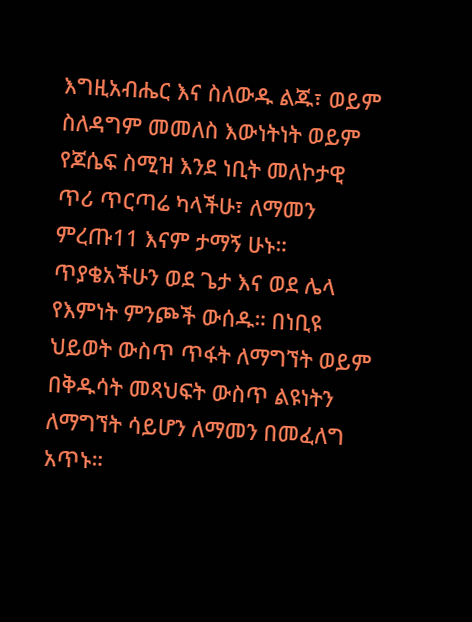እግዚአብሔር እና ስለውዱ ልጁ፣ ወይም ስለዳግም መመለስ እውነትነት ወይም የጆሴፍ ስሚዝ እንደ ነቢት መለኮታዊ ጥሪ ጥርጣሬ ካላችሁ፣ ለማመን ምረጡ11 እናም ታማኝ ሁኑ። ጥያቄአችሁን ወደ ጌታ እና ወደ ሌላ የእምነት ምንጮች ውሰዱ። በነቢዩ ህይወት ውስጥ ጥፋት ለማግኘት ወይም በቅዱሳት መጻህፍት ውስጥ ልዩነትን ለማግኘት ሳይሆን ለማመን በመፈለግ አጥኑ።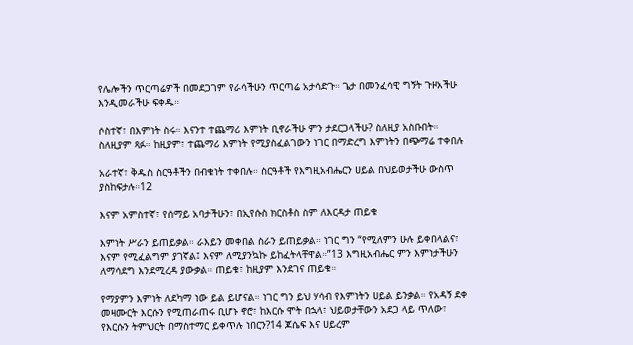የሌሎችን ጥርጣሬዎች በመደጋገም የራሳችሁን ጥርጣሬ አታሳድጉ። ጌታ በመንፈሳዊ ግኝት ጉዞአችሁ እንዲመራችሁ ፍቀዱ።

ሶስተኛ፣ በእምነት ስሩ። እናንተ ተጨማሪ እምነት ቢኖራችሁ ምን ታደርጋላችሁ? ስለዚያ አስቡበት። ስለዚያም ጻፉ። ከዚያም፣ ተጨማሪ እምነት የሚያስፈልገውን ነገር በማድረግ እምነትን በጭማሬ ተቀበሉ

አራተኛ፣ ቅዱስ ስርዓቶችን በብቁነት ተቀበሉ። ስርዓቶች የእግዚአብሔርን ሀይል በህይወታችሁ ውስጥ ያስከፍታሉ።12

እናም አምስተኛ፣ የሰማይ አባታችሁን፣ በኢየሱስ ክርስቶስ ስም ለእርዳታ ጠይቁ

እምነት ሥራን ይጠይቃል። ራእይን መቀበል ስራን ይጠይቃል። ነገር ግን “የሚለምን ሁሉ ይቀበላልና፣ እናም የሚፈልግም ያገኛል፤ እናም ለሚያንኳኩ ይከፈትላቸዋል።”13 እግዚአብሔር ምን እምነታችሁን ለማሳደግ እንደሚረዳ ያውቃል። ጠይቁ፣ ከዚያም እንደገና ጠይቁ።

የማያምን እምነት ለደካማ ነው ይል ይሆናል። ነገር ግን ይህ ሃሳብ የእምነትን ሀይል ይንቃል። የአዳኝ ደቀ መዛሙርት እርሱን የሚጠራጠሩ ቢሆኑ ኖሮ፣ ከእርሱ ሞት በኋላ፣ ህይወታቸውን አደጋ ላይ ጥለው፣ የእርሱን ትምህርት በማስተማር ይቀጥሉ ነበርን?14 ጆሴፍ እና ሀይረም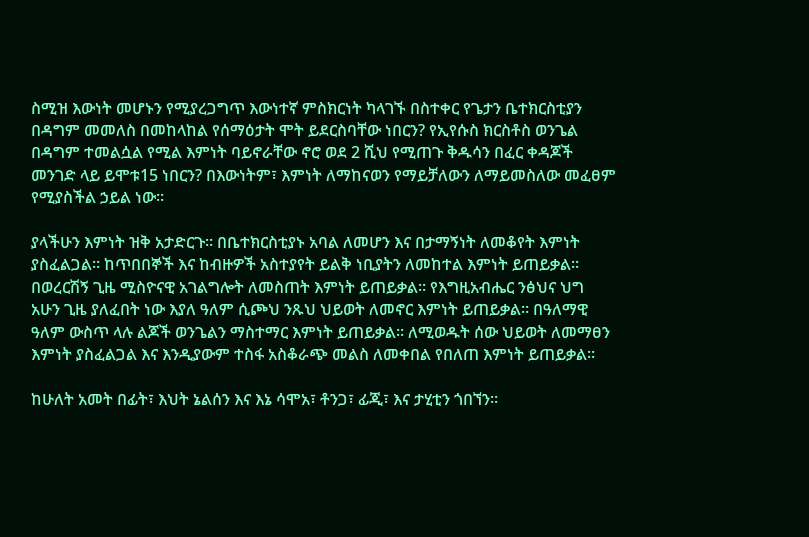ስሚዝ እውነት መሆኑን የሚያረጋግጥ እውነተኛ ምስክርነት ካላገኙ በስተቀር የጌታን ቤተክርስቲያን በዳግም መመለስ በመከላከል የሰማዕታት ሞት ይደርስባቸው ነበርን? የኢየሱስ ክርስቶስ ወንጌል በዳግም ተመልሷል የሚል እምነት ባይኖራቸው ኖሮ ወደ 2 ሺህ የሚጠጉ ቅዱሳን በፈር ቀዳጆች መንገድ ላይ ይሞቱ15 ነበርን? በእውነትም፣ እምነት ለማከናወን የማይቻለውን ለማይመስለው መፈፀም የሚያስችል ኃይል ነው።

ያላችሁን እምነት ዝቅ አታድርጉ። በቤተክርስቲያኑ አባል ለመሆን እና በታማኝነት ለመቆየት እምነት ያስፈልጋል። ከጥበበኞች እና ከብዙዎች አስተያየት ይልቅ ነቢያትን ለመከተል እምነት ይጠይቃል። በወረርሽኝ ጊዜ ሚስዮናዊ አገልግሎት ለመስጠት እምነት ይጠይቃል። የእግዚአብሔር ንፅህና ህግ አሁን ጊዜ ያለፈበት ነው እያለ ዓለም ሲጮህ ንጹህ ህይወት ለመኖር እምነት ይጠይቃል። በዓለማዊ ዓለም ውስጥ ላሉ ልጆች ወንጌልን ማስተማር እምነት ይጠይቃል። ለሚወዱት ሰው ህይወት ለመማፀን እምነት ያስፈልጋል እና እንዲያውም ተስፋ አስቆራጭ መልስ ለመቀበል የበለጠ እምነት ይጠይቃል።

ከሁለት አመት በፊት፣ እህት ኔልሰን እና እኔ ሳሞአ፣ ቶንጋ፣ ፊጂ፣ እና ታሂቲን ጎበኘን።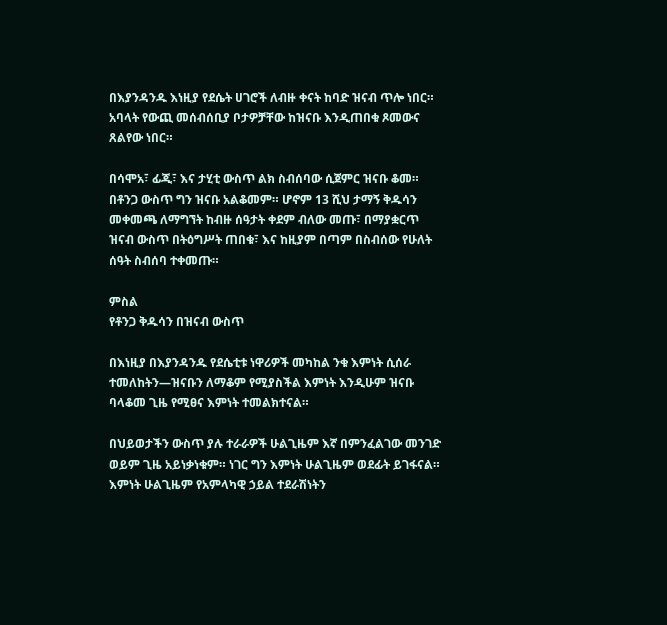በእያንዳንዱ እነዚያ የደሴት ሀገሮች ለብዙ ቀናት ከባድ ዝናብ ጥሎ ነበር። አባላት የውጪ መሰብሰቢያ ቦታዎቻቸው ከዝናቡ እንዲጠበቁ ጾመውና ጸልየው ነበር።

በሳሞአ፣ ፊጂ፣ እና ታሂቲ ውስጥ ልክ ስብሰባው ሲጀምር ዝናቡ ቆመ። በቶንጋ ውስጥ ግን ዝናቡ አልቆመም። ሆኖም 13 ሺህ ታማኝ ቅዱሳን መቀመጫ ለማግኘት ከብዙ ሰዓታት ቀደም ብለው መጡ፣ በማያቋርጥ ዝናብ ውስጥ በትዕግሥት ጠበቁ፣ እና ከዚያም በጣም በስብሰው የሁለት ሰዓት ስብሰባ ተቀመጡ።

ምስል
የቶንጋ ቅዱሳን በዝናብ ውስጥ

በእነዚያ በእያንዳንዱ የደሴቲቱ ነዋሪዎች መካከል ንቁ እምነት ሲሰራ ተመለከትን—ዝናቡን ለማቆም የሚያስችል እምነት እንዲሁም ዝናቡ ባላቆመ ጊዜ የሚፀና እምነት ተመልክተናል።

በህይወታችን ውስጥ ያሉ ተራራዎች ሁልጊዜም እኛ በምንፈልገው መንገድ ወይም ጊዜ አይነቃነቁም። ነገር ግን እምነት ሁልጊዜም ወደፊት ይገፋናል። እምነት ሁልጊዜም የአምላካዊ ኃይል ተደራሽነትን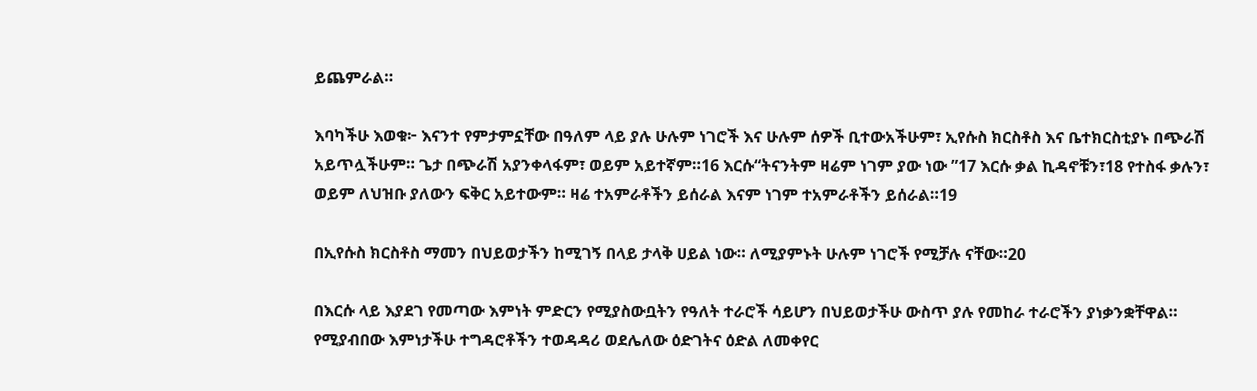ይጨምራል።

እባካችሁ እወቁ፦ እናንተ የምታምኗቸው በዓለም ላይ ያሉ ሁሉም ነገሮች እና ሁሉም ሰዎች ቢተውአችሁም፣ ኢየሱስ ክርስቶስ እና ቤተክርስቲያኑ በጭራሽ አይጥሏችሁም። ጌታ በጭራሽ አያንቀላፋም፣ ወይም አይተኛም።16 እርሱ“ትናንትም ዛሬም ነገም ያው ነው ”17 እርሱ ቃል ኪዳኖቹን፣18 የተስፋ ቃሉን፣ ወይም ለህዝቡ ያለውን ፍቅር አይተውም። ዛሬ ተአምራቶችን ይሰራል እናም ነገም ተአምራቶችን ይሰራል።19

በኢየሱስ ክርስቶስ ማመን በህይወታችን ከሚገኝ በላይ ታላቅ ሀይል ነው። ለሚያምኑት ሁሉም ነገሮች የሚቻሉ ናቸው።20

በእርሱ ላይ እያደገ የመጣው እምነት ምድርን የሚያስውቧትን የዓለት ተራሮች ሳይሆን በህይወታችሁ ውስጥ ያሉ የመከራ ተራሮችን ያነቃንቋቸዋል። የሚያብበው እምነታችሁ ተግዳሮቶችን ተወዳዳሪ ወደሌለው ዕድገትና ዕድል ለመቀየር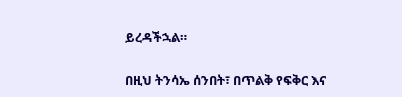ይረዳችኋል።

በዚህ ትንሳኤ ሰንበት፣ በጥልቅ የፍቅር እና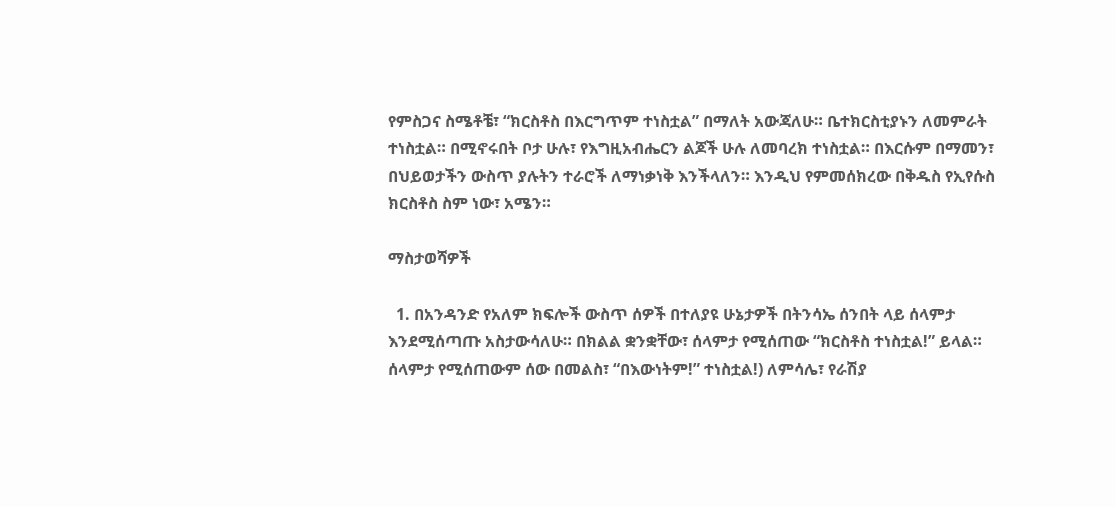የምስጋና ስሜቶቼ፣ “ክርስቶስ በእርግጥም ተነስቷል” በማለት አውጃለሁ። ቤተክርስቲያኑን ለመምራት ተነስቷል። በሚኖሩበት ቦታ ሁሉ፣ የእግዚአብሔርን ልጆች ሁሉ ለመባረክ ተነስቷል። በእርሱም በማመን፣ በህይወታችን ውስጥ ያሉትን ተራሮች ለማነቃነቅ እንችላለን። እንዲህ የምመሰክረው በቅዱስ የኢየሱስ ክርስቶስ ስም ነው፣ አሜን።

ማስታወሻዎች

  1. በአንዳንድ የአለም ክፍሎች ውስጥ ሰዎች በተለያዩ ሁኔታዎች በትንሳኤ ሰንበት ላይ ሰላምታ እንደሚሰጣጡ አስታውሳለሁ። በክልል ቋንቋቸው፣ ሰላምታ የሚሰጠው “ክርስቶስ ተነስቷል!” ይላል። ሰላምታ የሚሰጠውም ሰው በመልስ፣ “በእውነትም!” ተነስቷል!) ለምሳሌ፣ የራሽያ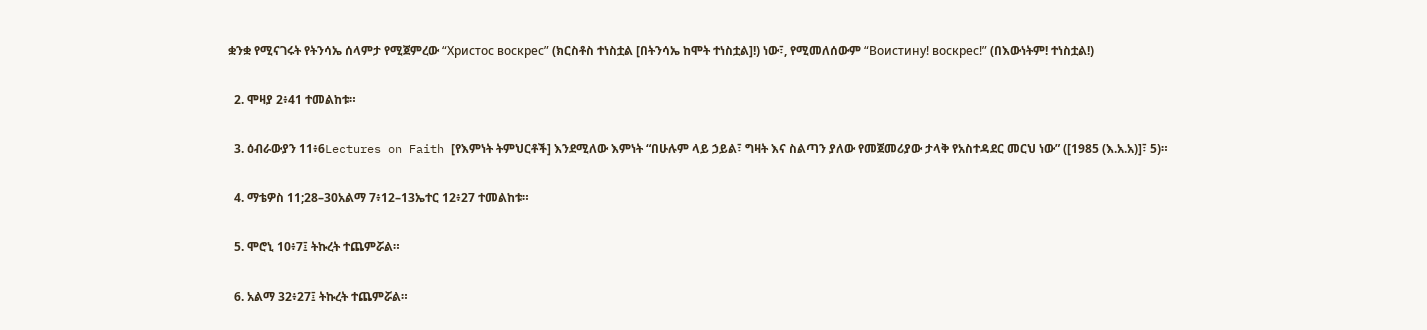ቋንቋ የሚናገሩት የትንሳኤ ሰላምታ የሚጀምረው “Христос воскрес” (ክርስቶስ ተነስቷል [በትንሳኤ ከሞት ተነስቷል]!) ነው፣, የሚመለሰውም “Воистину! воскрес!” (በእውነትም! ተነስቷል!)

  2. ሞዛያ 2፥41 ተመልከቱ።

  3. ዕብራውያን 11፥6Lectures on Faith [የእምነት ትምህርቶች] እንደሚለው እምነት “በሁሉም ላይ ኃይል፣ ግዛት እና ስልጣን ያለው የመጀመሪያው ታላቅ የአስተዳደር መርህ ነው” ([1985 (እ.አ.አ)]፣ 5)።

  4. ማቴዎስ 11;28–30አልማ 7፥12–13ኤተር 12፥27 ተመልከቱ።

  5. ሞሮኒ 10፥7፤ ትኩረት ተጨምሯል።

  6. አልማ 32፥27፤ ትኩረት ተጨምሯል።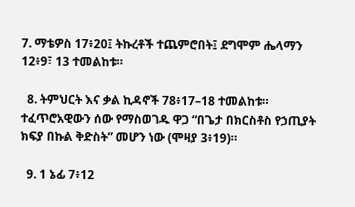7. ማቴዎስ 17፥20፤ ትኩረቶች ተጨምሮበት፤ ደግሞም ሔላማን 12፥9፣ 13 ተመልከቱ።

  8. ትምህርት እና ቃል ኪዳኖች 78፥17–18 ተመልከቱ። ተፈጥሮአዊውን ሰው የማስወገዱ ዋጋ “በጌታ በክርስቶስ የኃጢያት ክፍያ በኩል ቅድስት” መሆን ነው (ሞዛያ 3፥19)።

  9. 1 ኔፊ 7፥12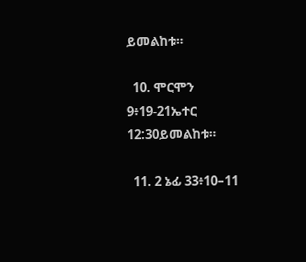ይመልከቱ።

  10. ሞርሞን 9፥19-21ኤተር 12:30ይመልከቱ።

  11. 2 ኔፊ 33፥10–11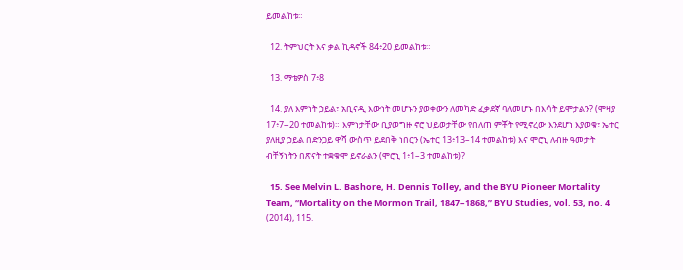ይመልከቱ።

  12. ትምህርት እና ቃል ኪዳኖች 84፥20 ይመልከቱ።

  13. ማቴዎስ 7፥8

  14. ያለ እምነት ኃይል፣ አቢናዲ እውነት መሆኑን ያወቀውን ለመካድ ፈቃደኛ ባለመሆኑ በእሳት ይሞታልን? (ሞዛያ 17፥7–20 ተመልከቱ)። እምነታቸው ቢያወግዙ ኖሮ ህይወታቸው የበለጠ ምቾት የሚኖረው እንደሆነ እያወቁ፣ ኤተር ያለዚያ ኃይል በድንጋይ ዋሻ ውስጥ ይደበቅ ነበርን (ኤተር 13፥13–14 ተመልከቱ) እና ሞሮኒ ለብዙ ዓመታት ብቸኝነትን በጽናት ተቋቁሞ ይኖራልን (ሞሮኒ 1፥1–3 ተመልከቱ)?

  15. See Melvin L. Bashore, H. Dennis Tolley, and the BYU Pioneer Mortality Team, “Mortality on the Mormon Trail, 1847–1868,” BYU Studies, vol. 53, no. 4 (2014), 115.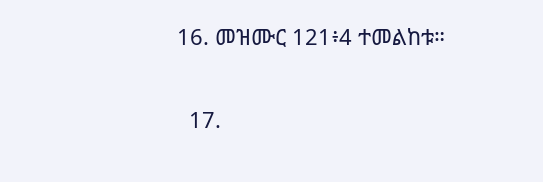16. መዝሙር 121፥4 ተመልከቱ።

  17.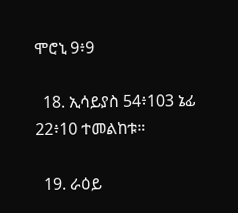ሞሮኒ 9፥9

  18. ኢሳይያስ 54፥103 ኔፊ 22፥10 ተመልከቱ።

  19. ራዕይ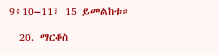9፥10–11፣ 15 ይመልከቱ።

  20. ማርቆስ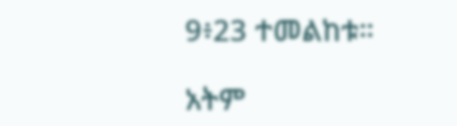9፥23 ተመልከቱ።

አትም